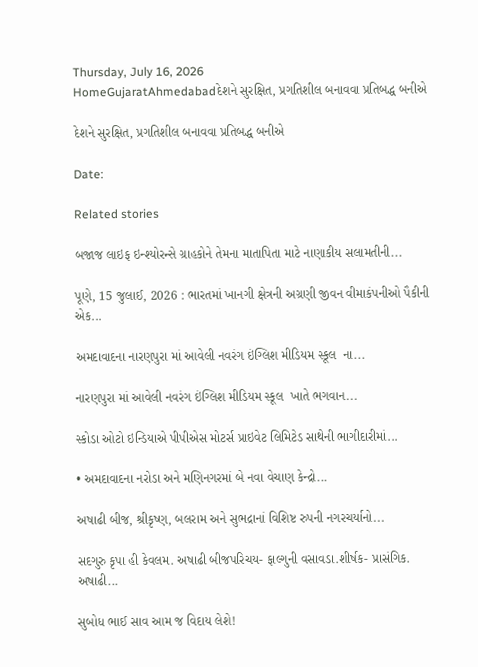Thursday, July 16, 2026
HomeGujaratAhmedabadદેશને સુરક્ષિત, પ્રગતિશીલ બનાવવા પ્રતિબદ્ધ બનીએ

દેશને સુરક્ષિત, પ્રગતિશીલ બનાવવા પ્રતિબદ્ધ બનીએ

Date:

Related stories

બજાજ લાઇફ ઇન્શ્યોરન્સે ગ્રાહકોને તેમના માતાપિતા માટે નાણાકીય સલામતીની...

પૂણે, 15 જુલાઈ, 2026 : ભારતમાં ખાનગી ક્ષેત્રની અગ્રણી જીવન વીમાકંપનીઓ પૈકીની એક...

અમદાવાદના નારણપુરા માં આવેલી નવરંગ ઇંગ્લિશ મીડિયમ સ્કૂલ  ના...

નારણપુરા માં આવેલી નવરંગ ઇંગ્લિશ મીડિયમ સ્કૂલ  ખાતે ભગવાન...

સ્કોડા ઓટો ઇન્ડિયાએ પીપીએસ મોટર્સ પ્રાઇવેટ લિમિટેડ સાથેની ભાગીદારીમાં...

• અમદાવાદના નરોડા અને મણિનગરમાં બે નવા વેચાણ કેન્દ્રો...

અષાઢી બીજ, શ્રીકૃષ્ણ, બલરામ અને સુભદ્રાનાં વિશિષ્ટ રુપની નગરચર્યાનો...

સદગુરુ કૃપા હી કેવલમ. અષાઢી બીજપરિચય- ફાલ્ગુની વસાવડા.શીર્ષક- પ્રાસંગિક. અષાઢી...

સુબોધ ભાઈ સાવ આમ જ વિદાય લેશે!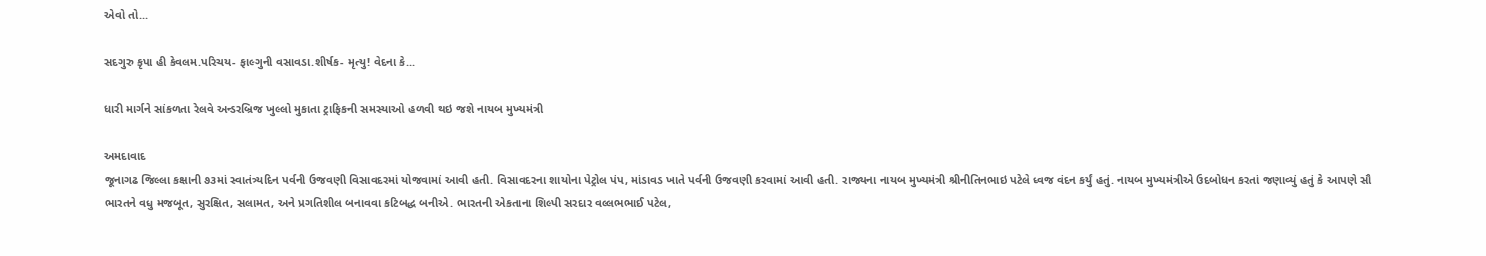એવો તો...

સદગુરુ કૃપા હી કેવલમ.પરિચય- ફાલ્ગુની વસાવડા.શીર્ષક- મૃત્યુ! વેદના કે...

ધારી માર્ગને સાંકળતા રેલવે અન્ડરબ્રિજ ખુલ્લો મુકાતા ટ્રાફિકની સમસ્યાઓ હળવી થઇ જશે નાયબ મુખ્યમંત્રી

અમદાવાદ
જૂનાગઢ જિલ્લા કક્ષાની ૭૩માં સ્વાતંત્ર્યદિન પર્વની ઉજવણી વિસાવદરમાં યોજવામાં આવી હતી. વિસાવદરના શાયોના પેટ્રોલ પંપ, માંડાવડ ખાતે પર્વની ઉજવણી કરવામાં આવી હતી. રાજ્યના નાયબ મુખ્યમંત્રી શ્રીનીતિનભાઇ પટેલે ધ્વજ વંદન કર્યું હતું. નાયબ મુખ્યમંત્રીએ ઉદબોધન કરતાં જણાવ્યું હતું કે આપણે સૌ ભારતને વધુ મજબૂત, સુરક્ષિત, સલામત, અને પ્રગતિશીલ બનાવવા કટિબદ્ધ બનીએ. ભારતની એકતાના શિલ્પી સરદાર વલ્લભભાઈ પટેલ,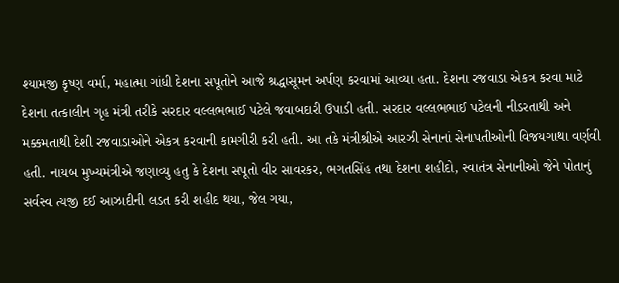શ્યામજી કૃષ્ણ વર્મા, મહાત્મા ગાંધી દેશના સપૂતોને આજે શ્રદ્ધાસૂમન અર્પણ કરવામાં આવ્યા હતા. દેશના રજવાડા એકત્ર કરવા માટે દેશના તત્કાલીન ગૃહ મંત્રી તરીકે સરદાર વલ્લભભાઈ પટેલે જવાબદારી ઉપાડી હતી. સરદાર વલ્લભભાઈ પટેલની નીડરતાથી અને મક્કમતાથી દેશી રજવાડાઓને એકત્ર કરવાની કામગીરી કરી હતી. આ તકે મંત્રીશ્રીએ આરઝી સેનાનાં સેનાપતીઓની વિજયગાથા વર્ણવી હતી. નાયબ મુખ્યમંત્રીએ જણાવ્યુ હતુ કે દેશના સપૂતો વીર સાવરકર, ભગતસિંહ તથા દેશના શહીદો, સ્વાતંત્ર સેનાનીઓ જેને પોતાનું સર્વસ્વ ત્યજી દઈ આઝાદીની લડત કરી શહીદ થયા, જેલ ગયા,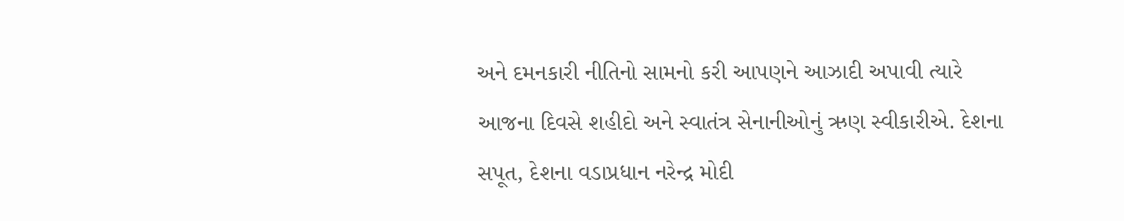અને દમનકારી નીતિનો સામનો કરી આપણને આઝાદી અપાવી ત્યારે આજના દિવસે શહીદો અને સ્વાતંત્ર સેનાનીઓનું ઋણ સ્વીકારીએ. દેશના સપૂત, દેશના વડાપ્રધાન નરેન્દ્ર મોદી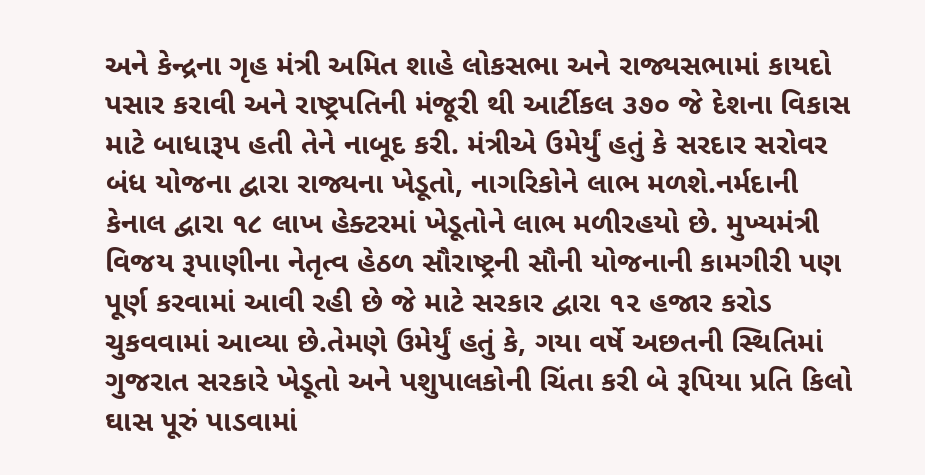અને કેન્દ્રના ગૃહ મંત્રી અમિત શાહે લોકસભા અને રાજ્યસભામાં કાયદો પસાર કરાવી અને રાષ્ટ્રપતિની મંજૂરી થી આર્ટીકલ ૩૭૦ જે દેશના વિકાસ માટે બાધારૂપ હતી તેને નાબૂદ કરી. મંત્રીએ ઉમેર્યું હતું કે સરદાર સરોવર બંધ યોજના દ્વારા રાજ્યના ખેડૂતો, નાગરિકોને લાભ મળશે.નર્મદાની કેનાલ દ્વારા ૧૮ લાખ હેક્ટરમાં ખેડૂતોને લાભ મળીરહયો છે. મુખ્યમંત્રી વિજય રૂપાણીના નેતૃત્વ હેઠળ સૌરાષ્ટ્રની સૌની યોજનાની કામગીરી પણ પૂર્ણ કરવામાં આવી રહી છે જે માટે સરકાર દ્વારા ૧૨ હજાર કરોડ ચુકવવામાં આવ્યા છે.તેમણે ઉમેર્યું હતું કે, ગયા વર્ષે અછતની સ્થિતિમાં ગુજરાત સરકારે ખેડૂતો અને પશુપાલકોની ચિંતા કરી બે રૂપિયા પ્રતિ કિલો ઘાસ પૂરું પાડવામાં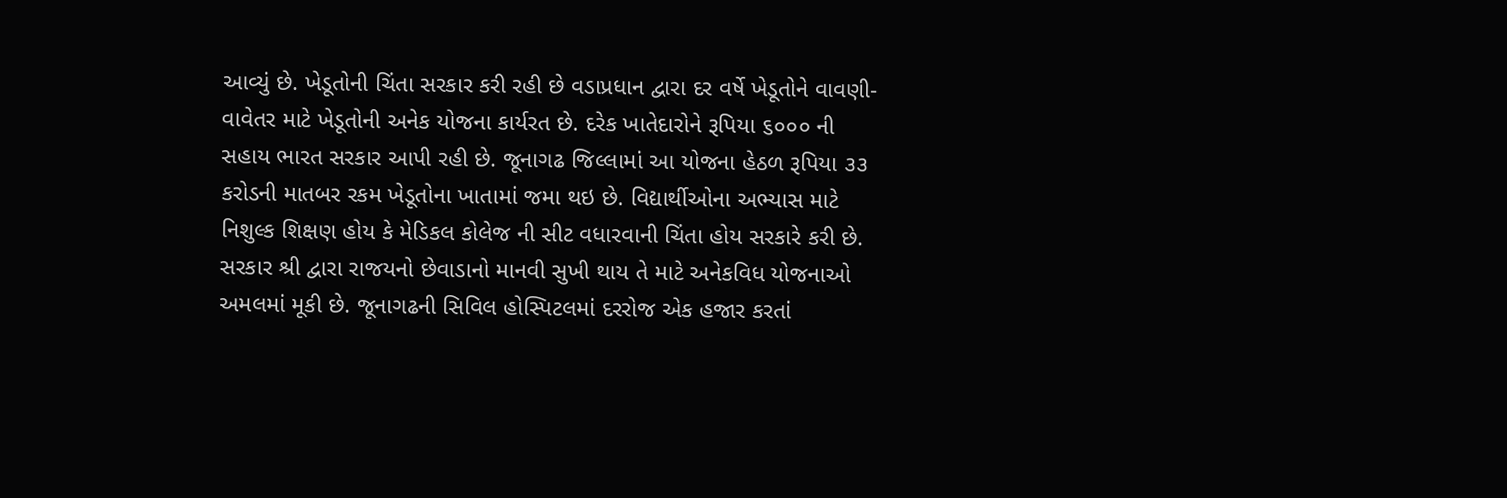આવ્યું છે. ખેડૂતોની ચિંતા સરકાર કરી રહી છે વડાપ્રધાન દ્વારા દર વર્ષે ખેડૂતોને વાવણી-વાવેતર માટે ખેડૂતોની અનેક યોજના કાર્યરત છે. દરેક ખાતેદારોને રૂપિયા ૬૦૦૦ ની સહાય ભારત સરકાર આપી રહી છે. જૂનાગઢ જિલ્લામાં આ યોજના હેઠળ રૂપિયા ૩૩ કરોડની માતબર રકમ ખેડૂતોના ખાતામાં જમા થઇ છે. વિદ્યાર્થીઓના અભ્યાસ માટે નિશુલ્ક શિક્ષણ હોય કે મેડિકલ કોલેજ ની સીટ વધારવાની ચિંતા હોય સરકારે કરી છે. સરકાર શ્રી દ્વારા રાજયનો છેવાડાનો માનવી સુખી થાય તે માટે અનેકવિધ યોજનાઓ અમલમાં મૂકી છે. જૂનાગઢની સિવિલ હોસ્પિટલમાં દરરોજ એક હજાર કરતાં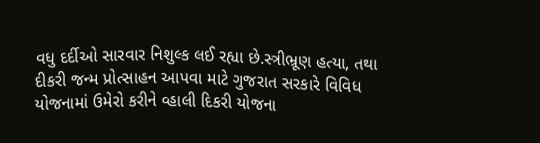વધુ દર્દીઓ સારવાર નિશુલ્ક લઈ રહ્યા છે.સ્ત્રીભ્રૂણ હત્યા, તથા દીકરી જન્મ પ્રોત્સાહન આપવા માટે ગુજરાત સરકારે વિવિધ યોજનામાં ઉમેરો કરીને વ્હાલી દિકરી યોજના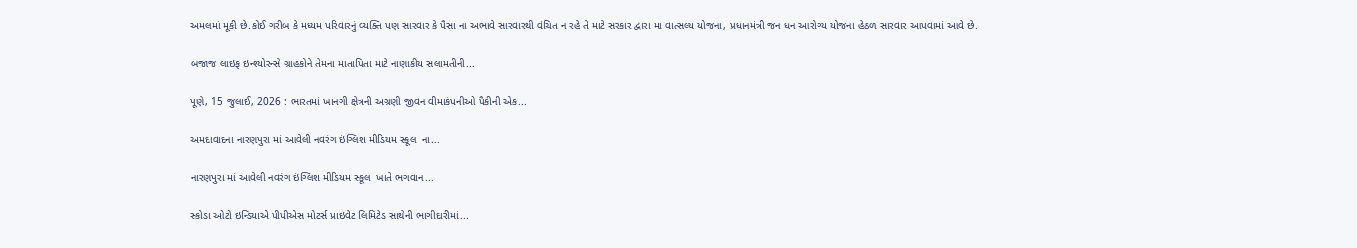અમલમાં મૂકી છે.કોઈ ગરીબ કે મધ્યમ પરિવારનું વ્યક્તિ પણ સારવાર કે પૈસા ના અભાવે સારવારથી વંચિત ન રહે તે માટે સરકાર દ્વારા મા વાત્સલ્ય યોજના, પ્રધાનમંત્રી જન ધન આરોગ્ય યોજના હેઠળ સારવાર આપવામાં આવે છે.

બજાજ લાઇફ ઇન્શ્યોરન્સે ગ્રાહકોને તેમના માતાપિતા માટે નાણાકીય સલામતીની...

પૂણે, 15 જુલાઈ, 2026 : ભારતમાં ખાનગી ક્ષેત્રની અગ્રણી જીવન વીમાકંપનીઓ પૈકીની એક...

અમદાવાદના નારણપુરા માં આવેલી નવરંગ ઇંગ્લિશ મીડિયમ સ્કૂલ  ના...

નારણપુરા માં આવેલી નવરંગ ઇંગ્લિશ મીડિયમ સ્કૂલ  ખાતે ભગવાન...

સ્કોડા ઓટો ઇન્ડિયાએ પીપીએસ મોટર્સ પ્રાઇવેટ લિમિટેડ સાથેની ભાગીદારીમાં...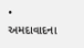• અમદાવાદના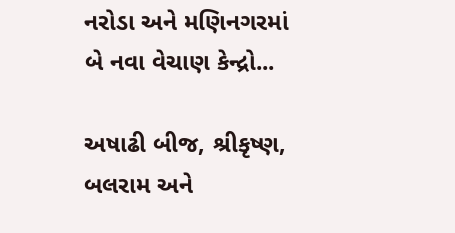નરોડા અને મણિનગરમાં બે નવા વેચાણ કેન્દ્રો...

અષાઢી બીજ, શ્રીકૃષ્ણ, બલરામ અને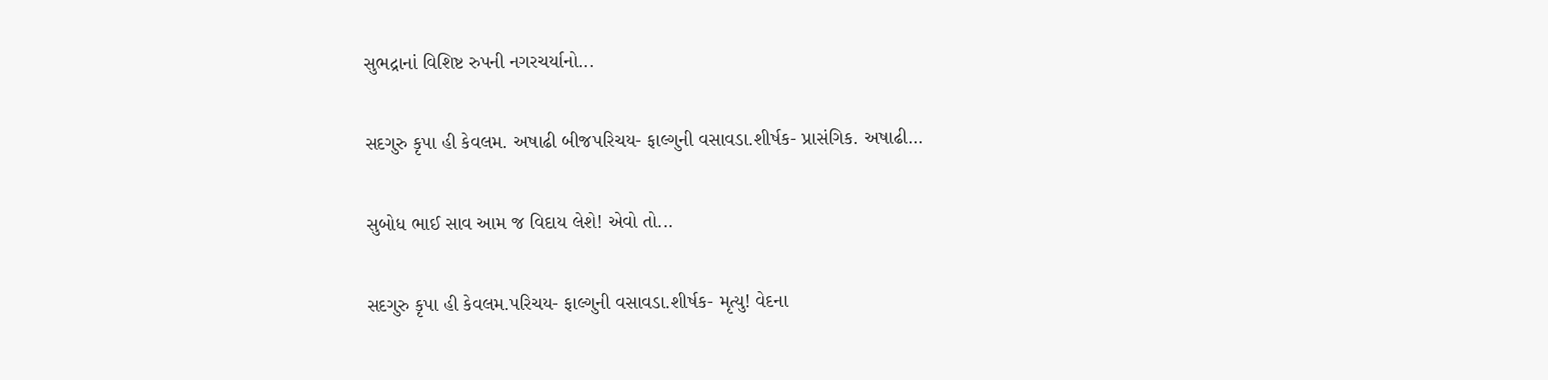સુભદ્રાનાં વિશિષ્ટ રુપની નગરચર્યાનો...

સદગુરુ કૃપા હી કેવલમ. અષાઢી બીજપરિચય- ફાલ્ગુની વસાવડા.શીર્ષક- પ્રાસંગિક. અષાઢી...

સુબોધ ભાઈ સાવ આમ જ વિદાય લેશે! એવો તો...

સદગુરુ કૃપા હી કેવલમ.પરિચય- ફાલ્ગુની વસાવડા.શીર્ષક- મૃત્યુ! વેદના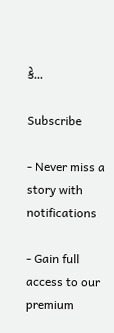કે...

Subscribe

- Never miss a story with notifications

- Gain full access to our premium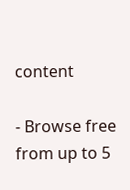content

- Browse free from up to 5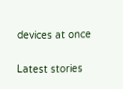devices at once

Latest stories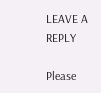LEAVE A REPLY

Please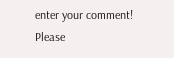enter your comment!
Please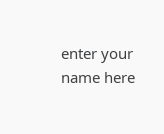enter your name here